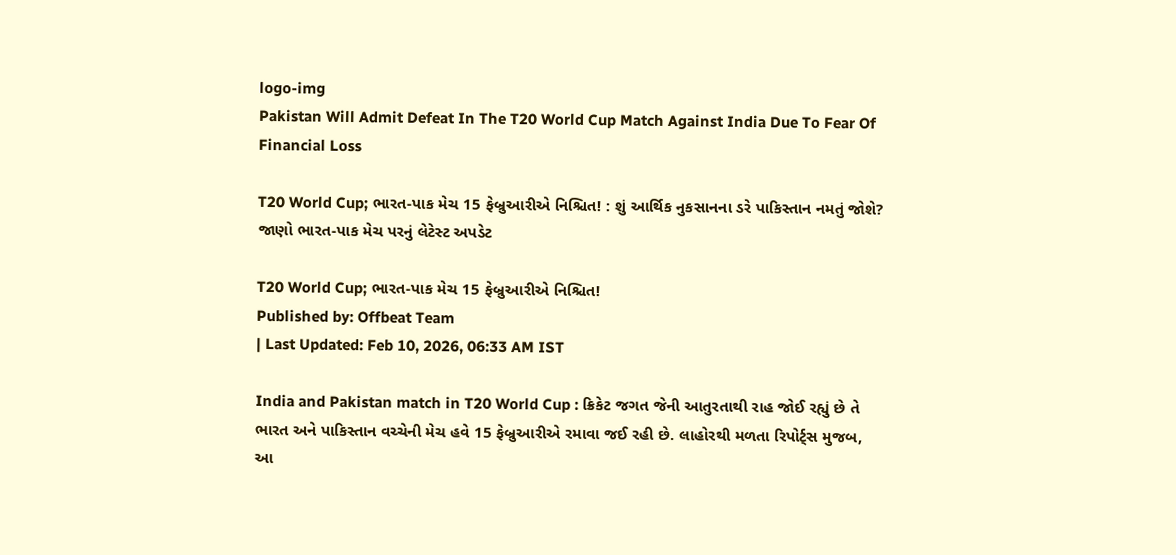logo-img
Pakistan Will Admit Defeat In The T20 World Cup Match Against India Due To Fear Of Financial Loss

T20 World Cup; ભારત-પાક મેચ 15 ફેબ્રુઆરીએ નિશ્ચિત! : શું આર્થિક નુકસાનના ડરે પાકિસ્તાન નમતું જોશે? જાણો ભારત-પાક મેચ પરનું લેટેસ્ટ અપડેટ

T20 World Cup; ભારત-પાક મેચ 15 ફેબ્રુઆરીએ નિશ્ચિત!
Published by: Offbeat Team
| Last Updated: Feb 10, 2026, 06:33 AM IST

India and Pakistan match in T20 World Cup : ક્રિકેટ જગત જેની આતુરતાથી રાહ જોઈ રહ્યું છે તે ભારત અને પાકિસ્તાન વચ્ચેની મેચ હવે 15 ફેબ્રુઆરીએ રમાવા જઈ રહી છે. લાહોરથી મળતા રિપોર્ટ્સ મુજબ, આ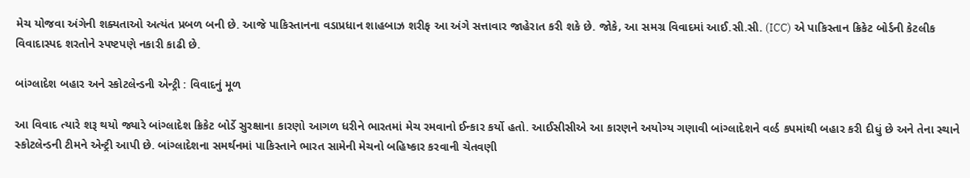મેચ યોજવા અંગેની શક્યતાઓ અત્યંત પ્રબળ બની છે. આજે પાકિસ્તાનના વડાપ્રધાન શાહબાઝ શરીફ આ અંગે સત્તાવાર જાહેરાત કરી શકે છે. જોકે, આ સમગ્ર વિવાદમાં આઈ.સી.સી. (ICC) એ પાકિસ્તાન ક્રિકેટ બોર્ડની કેટલીક વિવાદાસ્પદ શરતોને સ્પષ્ટપણે નકારી કાઢી છે.

બાંગ્લાદેશ બહાર અને સ્કોટલેન્ડની એન્ટ્રી : વિવાદનું મૂળ

આ વિવાદ ત્યારે શરૂ થયો જ્યારે બાંગ્લાદેશ ક્રિકેટ બોર્ડે સુરક્ષાના કારણો આગળ ધરીને ભારતમાં મેચ રમવાનો ઈન્કાર કર્યો હતો. આઈસીસીએ આ કારણને અયોગ્ય ગણાવી બાંગ્લાદેશને વર્લ્ડ કપમાંથી બહાર કરી દીધું છે અને તેના સ્થાને સ્કોટલેન્ડની ટીમને એન્ટ્રી આપી છે. બાંગ્લાદેશના સમર્થનમાં પાકિસ્તાને ભારત સામેની મેચનો બહિષ્કાર કરવાની ચેતવણી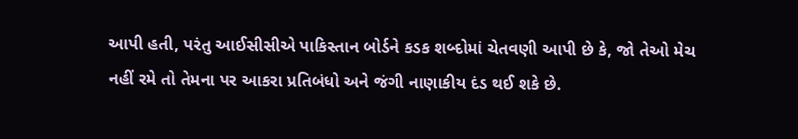આપી હતી, પરંતુ આઈસીસીએ પાકિસ્તાન બોર્ડને કડક શબ્દોમાં ચેતવણી આપી છે કે, જો તેઓ મેચ નહીં રમે તો તેમના પર આકરા પ્રતિબંધો અને જંગી નાણાકીય દંડ થઈ શકે છે.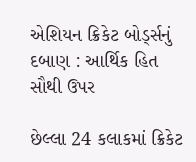એશિયન ક્રિકેટ બોર્ડ્સનું દબાણ : આર્થિક હિત સૌથી ઉપર

છેલ્લા 24 કલાકમાં ક્રિકેટ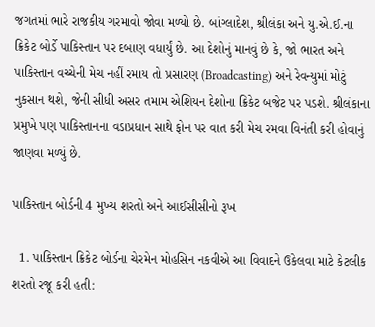જગતમાં ભારે રાજકીય ગરમાવો જોવા મળ્યો છે. બાંગ્લાદેશ, શ્રીલંકા અને યુ.એ.ઈ.ના ક્રિકેટ બોર્ડે પાકિસ્તાન પર દબાણ વધાર્યું છે. આ દેશોનું માનવું છે કે, જો ભારત અને પાકિસ્તાન વચ્ચેની મેચ નહીં રમાય તો પ્રસારણ (Broadcasting) અને રેવન્યુમાં મોટું નુકસાન થશે, જેની સીધી અસર તમામ એશિયન દેશોના ક્રિકેટ બજેટ પર પડશે. શ્રીલંકાના પ્રમુખે પણ પાકિસ્તાનના વડાપ્રધાન સાથે ફોન પર વાત કરી મેચ રમવા વિનંતી કરી હોવાનું જાણવા મળ્યું છે.

પાકિસ્તાન બોર્ડની 4 મુખ્ય શરતો અને આઈસીસીનો રૂખ

  1. પાકિસ્તાન ક્રિકેટ બોર્ડના ચેરમેન મોહસિન નકવીએ આ વિવાદને ઉકેલવા માટે કેટલીક શરતો રજૂ કરી હતી: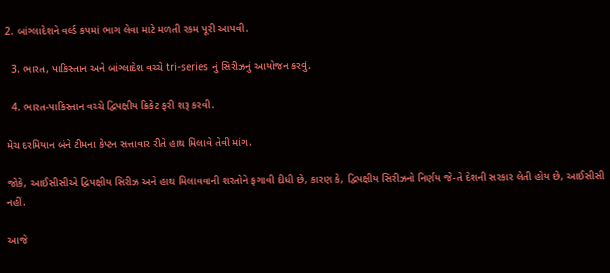2. બાંગ્લાદેશને વર્લ્ડ કપમાં ભાગ લેવા માટે મળતી રકમ પૂરી આપવી.

  3. ભારત, પાકિસ્તાન અને બાંગ્લાદેશ વચ્ચે tri-series નું સિરીઝનું આયોજન કરવું.

  4. ભારત-પાકિસ્તાન વચ્ચે દ્વિપક્ષીય ક્રિકેટ ફરી શરૂ કરવી.

મેચ દરમિયાન બંને ટીમના કેપ્ટન સત્તાવાર રીતે હાથ મિલાવે તેવી માંગ.

જોકે, આઈસીસીએ દ્વિપક્ષીય સિરીઝ અને હાથ મિલાવવાની શરતોને ફગાવી દીધી છે, કારણ કે, દ્વિપક્ષીય સિરીઝનો નિર્ણય જે-તે દેશની સરકાર લેતી હોય છે, આઈસીસી નહીં.

આજે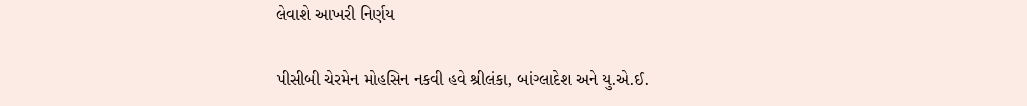લેવાશે આખરી નિર્ણય

પીસીબી ચેરમેન મોહસિન નકવી હવે શ્રીલંકા, બાંગ્લાદેશ અને યુ.એ.ઈ.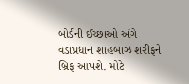બોર્ડની ઈચ્છાઓ અંગે વડાપ્રધાન શાહબાઝ શરીફને બ્રિફ આપશે. મોટે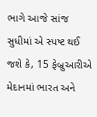ભાગે આજે સાંજ સુધીમાં એ સ્પષ્ટ થઈ જશે કે, 15 ફેબ્રુઆરીએ મેદાનમાં ભારત અને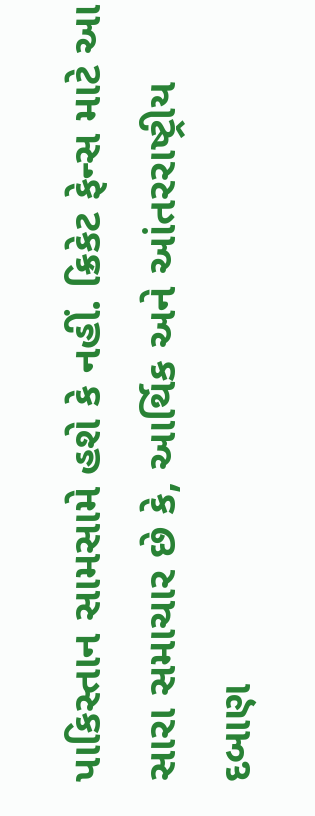પાકિસ્તાન સામસામે હશે કે નહીં. ક્રિકેટ ફેન્સ માટે આ સારા સમાચાર છે કે, આર્થિક અને આંતરરાષ્ટ્રીય દબાણ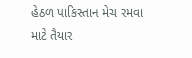હેઠળ પાકિસ્તાન મેચ રમવા માટે તૈયાર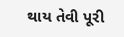થાય તેવી પૂરી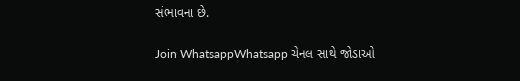સંભાવના છે.

Join WhatsappWhatsapp ચેનલ સાથે જોડાઓ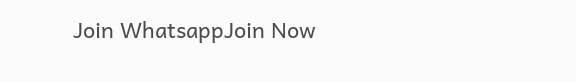Join WhatsappJoin Now